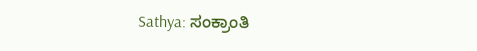Sathya: ಸಂಕ್ರಾಂತಿ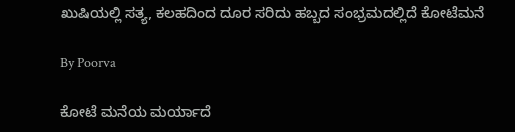ಖುಷಿಯಲ್ಲಿ ಸತ್ಯ, ಕಲಹದಿಂದ ದೂರ ಸರಿದು ಹಬ್ಬದ ಸಂಭ್ರಮದಲ್ಲಿದೆ ಕೋಟೆಮನೆ

By Poorva

ಕೋಟೆ ಮನೆಯ ಮರ್ಯಾದೆ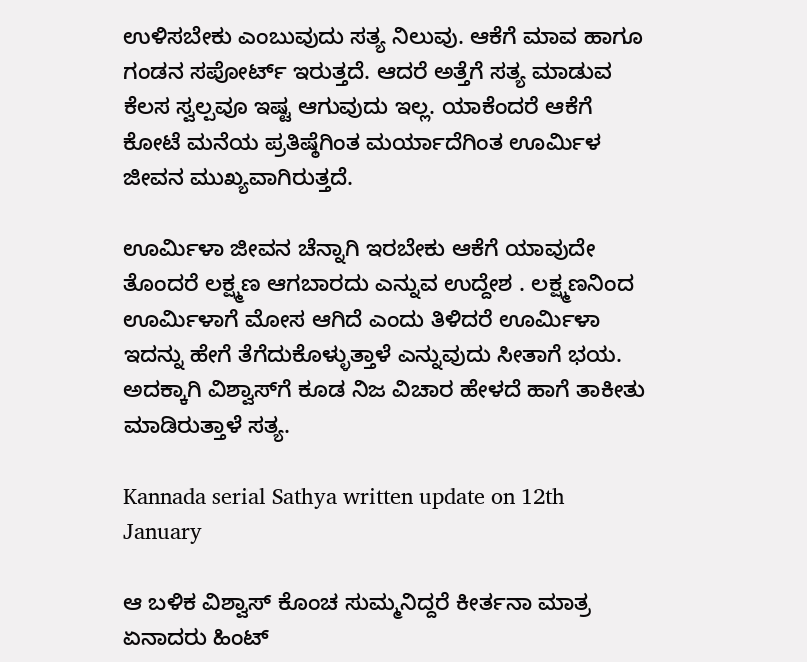ಉಳಿಸಬೇಕು ಎಂಬುವುದು ಸತ್ಯ ನಿಲುವು. ಆಕೆಗೆ ಮಾವ ಹಾಗೂ ಗಂಡನ ಸಪೋರ್ಟ್ ಇರುತ್ತದೆ. ಆದರೆ ಅತ್ತೆಗೆ ಸತ್ಯ ಮಾಡುವ ಕೆಲಸ ಸ್ವಲ್ಪವೂ ಇಷ್ಟ ಆಗುವುದು ಇಲ್ಲ. ಯಾಕೆಂದರೆ ಆಕೆಗೆ ಕೋಟೆ ಮನೆಯ ಪ್ರತಿಷ್ಠೆಗಿಂತ ಮರ್ಯಾದೆಗಿಂತ ಊರ್ಮಿಳ ಜೀವನ ಮುಖ್ಯವಾಗಿರುತ್ತದೆ.

ಊರ್ಮಿಳಾ ಜೀವನ ಚೆನ್ನಾಗಿ ಇರಬೇಕು ಆಕೆಗೆ ಯಾವುದೇ ತೊಂದರೆ ಲಕ್ಷ್ಮಣ ಆಗಬಾರದು ಎನ್ನುವ ಉದ್ದೇಶ . ಲಕ್ಷ್ಮಣನಿಂದ ಊರ್ಮಿಳಾಗೆ ಮೋಸ ಆಗಿದೆ ಎಂದು ತಿಳಿದರೆ ಊರ್ಮಿಳಾ ಇದನ್ನು ಹೇಗೆ ತೆಗೆದುಕೊಳ್ಳುತ್ತಾಳೆ ಎನ್ನುವುದು ಸೀತಾಗೆ ಭಯ. ಅದಕ್ಕಾಗಿ ವಿಶ್ವಾಸ್‌ಗೆ ಕೂಡ ನಿಜ ವಿಚಾರ ಹೇಳದೆ ಹಾಗೆ ತಾಕೀತು ಮಾಡಿರುತ್ತಾಳೆ ಸತ್ಯ.

Kannada serial Sathya written update on 12th January

ಆ ಬಳಿಕ ವಿಶ್ವಾಸ್ ಕೊಂಚ ಸುಮ್ಮನಿದ್ದರೆ ಕೀರ್ತನಾ ಮಾತ್ರ ಏನಾದರು ಹಿಂಟ್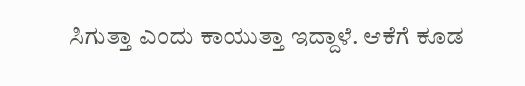ಸಿಗುತ್ತಾ ಎಂದು ಕಾಯುತ್ತಾ ಇದ್ದಾಳೆ. ಆಕೆಗೆ ಕೂಡ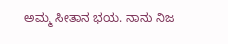ಅಮ್ಮ ಸೀತಾನ ಭಯ. ನಾನು ನಿಜ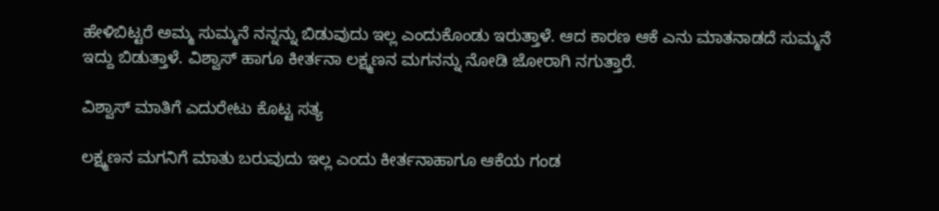ಹೇಳಿಬಿಟ್ಟರೆ ಅಮ್ಮ ಸುಮ್ಮನೆ ನನ್ನನ್ನು ಬಿಡುವುದು ಇಲ್ಲ ಎಂದುಕೊಂಡು ಇರುತ್ತಾಳೆ. ಆದ ಕಾರಣ ಆಕೆ ಎನು ಮಾತನಾಡದೆ ಸುಮ್ಮನೆ ಇದ್ದು ಬಿಡುತ್ತಾಳೆ. ವಿಶ್ವಾಸ್ ಹಾಗೂ ಕೀರ್ತನಾ ಲಕ್ಷ್ಮಣನ ಮಗನನ್ನು ನೋಡಿ ಜೋರಾಗಿ ನಗುತ್ತಾರೆ.

ವಿಶ್ವಾಸ್ ಮಾತಿಗೆ ಎದುರೇಟು ಕೊಟ್ಟ ಸತ್ಯ

ಲಕ್ಷ್ಮಣನ ಮಗನಿಗೆ ಮಾತು ಬರುವುದು ಇಲ್ಲ ಎಂದು ಕೀರ್ತನಾಹಾಗೂ ಆಕೆಯ ಗಂಡ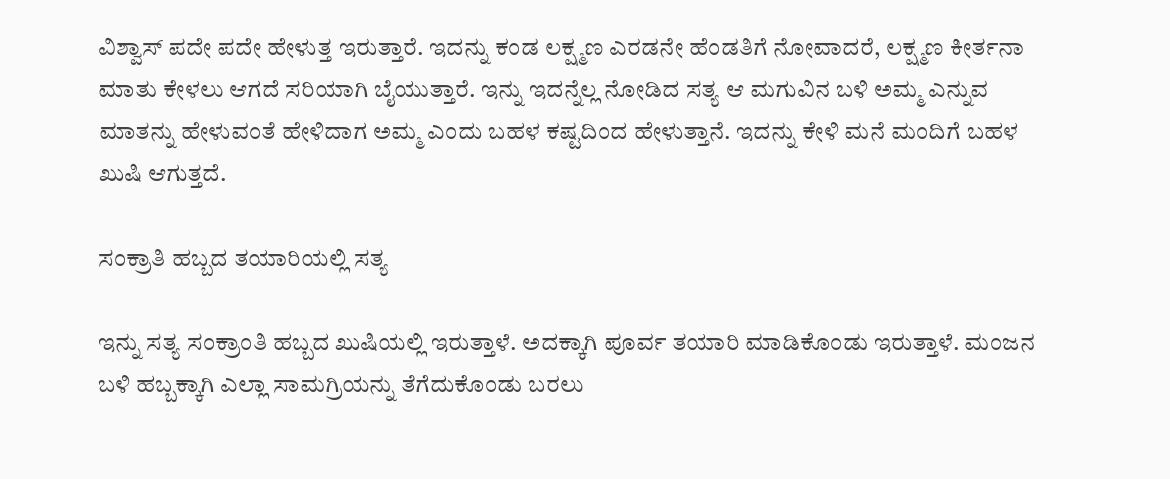ವಿಶ್ವಾಸ್ ಪದೇ ಪದೇ ಹೇಳುತ್ತ ಇರುತ್ತಾರೆ. ಇದನ್ನು ಕಂಡ ಲಕ್ಷ್ಮಣ ಎರಡನೇ ಹೆಂಡತಿಗೆ ನೋವಾದರೆ, ಲಕ್ಷ್ಮಣ ಕೀರ್ತನಾ ಮಾತು ಕೇಳಲು ಆಗದೆ ಸರಿಯಾಗಿ ಬೈಯುತ್ತಾರೆ. ಇನ್ನು ಇದನ್ನೆಲ್ಲ ನೋಡಿದ ಸತ್ಯ ಆ ಮಗುವಿನ ಬಳಿ ಅಮ್ಮ ಎನ್ನುವ ಮಾತನ್ನು ಹೇಳುವಂತೆ ಹೇಳಿದಾಗ ಅಮ್ಮ ಎಂದು ಬಹಳ ಕಷ್ಟದಿಂದ ಹೇಳುತ್ತಾನೆ. ಇದನ್ನು ಕೇಳಿ ಮನೆ ಮಂದಿಗೆ ಬಹಳ ಖುಷಿ ಆಗುತ್ತದೆ.

ಸಂಕ್ರಾತಿ ಹಬ್ಬದ ತಯಾರಿಯಲ್ಲಿ ಸತ್ಯ

ಇನ್ನು ಸತ್ಯ ಸಂಕ್ರಾಂತಿ ಹಬ್ಬದ ಖುಷಿಯಲ್ಲಿ ಇರುತ್ತಾಳೆ. ಅದಕ್ಕಾಗಿ ಪೂರ್ವ ತಯಾರಿ ಮಾಡಿಕೊಂಡು ಇರುತ್ತಾಳೆ. ಮಂಜನ ಬಳಿ ಹಬ್ಬಕ್ಕಾಗಿ ಎಲ್ಲಾ ಸಾಮಗ್ರಿಯನ್ನು ತೆಗೆದುಕೊಂಡು ಬರಲು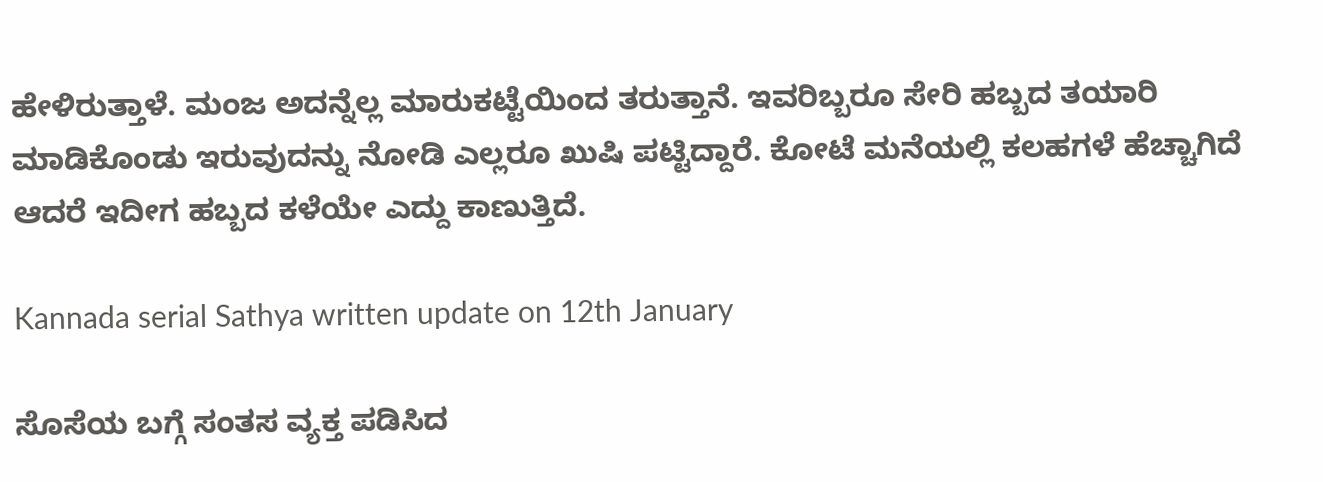ಹೇಳಿರುತ್ತಾಳೆ. ಮಂಜ ಅದನ್ನೆಲ್ಲ ಮಾರುಕಟ್ಟೆಯಿಂದ ತರುತ್ತಾನೆ. ಇವರಿಬ್ಬರೂ ಸೇರಿ ಹಬ್ಬದ ತಯಾರಿ ಮಾಡಿಕೊಂಡು ಇರುವುದನ್ನು ನೋಡಿ ಎಲ್ಲರೂ ಖುಷಿ ಪಟ್ಟಿದ್ದಾರೆ. ಕೋಟೆ ಮನೆಯಲ್ಲಿ ಕಲಹಗಳೆ ಹೆಚ್ಚಾಗಿದೆ ಆದರೆ ಇದೀಗ ಹಬ್ಬದ ಕಳೆಯೇ ಎದ್ದು ಕಾಣುತ್ತಿದೆ.

Kannada serial Sathya written update on 12th January

ಸೊಸೆಯ ಬಗ್ಗೆ ಸಂತಸ ವ್ಯಕ್ತ ಪಡಿಸಿದ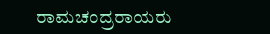ರಾಮಚಂದ್ರರಾಯರು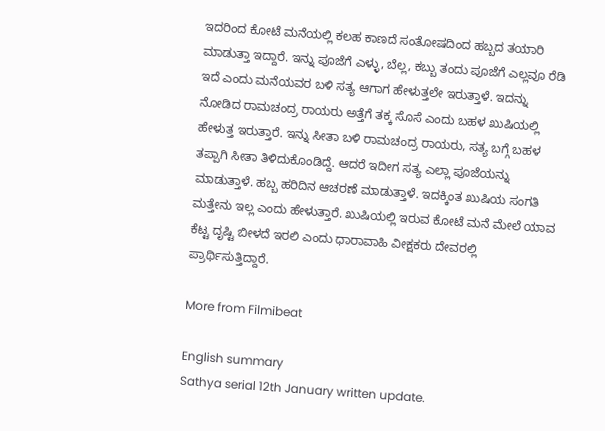ಇದರಿಂದ ಕೋಟೆ ಮನೆಯಲ್ಲಿ ಕಲಹ ಕಾಣದೆ ಸಂತೋಷದಿಂದ ಹಬ್ಬದ ತಯಾರಿ ಮಾಡುತ್ತಾ ಇದ್ದಾರೆ. ಇನ್ನು ಪೂಜೆಗೆ ಎಳ್ಳು, ಬೆಲ್ಲ, ಕಬ್ಬು ತಂದು ಪೂಜೆಗೆ ಎಲ್ಲವೂ ರೆಡಿ ಇದೆ ಎಂದು ಮನೆಯವರ ಬಳಿ ಸತ್ಯ ಆಗಾಗ ಹೇಳುತ್ತಲೇ ಇರುತ್ತಾಳೆ. ಇದನ್ನು ನೋಡಿದ ರಾಮಚಂದ್ರ ರಾಯರು ಅತ್ತೆಗೆ ತಕ್ಕ ಸೊಸೆ ಎಂದು ಬಹಳ ಖುಷಿಯಲ್ಲಿ ಹೇಳುತ್ತ ಇರುತ್ತಾರೆ. ಇನ್ನು ಸೀತಾ ಬಳಿ ರಾಮಚಂದ್ರ ರಾಯರು, ಸತ್ಯ ಬಗ್ಗೆ ಬಹಳ ತಪ್ಪಾಗಿ ಸೀತಾ ತಿಳಿದುಕೊಂಡಿದ್ದೆ. ಆದರೆ ಇದೀಗ ಸತ್ಯ ಎಲ್ಲಾ ಪೂಜೆಯನ್ನು ಮಾಡುತ್ತಾಳೆ. ಹಬ್ಬ ಹರಿದಿನ ಆಚರಣೆ ಮಾಡುತ್ತಾಳೆ. ಇದಕ್ಕಿಂತ ಖುಷಿಯ ಸಂಗತಿ ಮತ್ತೇನು ಇಲ್ಲ ಎಂದು ಹೇಳುತ್ತಾರೆ. ಖುಷಿಯಲ್ಲಿ ಇರುವ ಕೋಟೆ ಮನೆ ಮೇಲೆ ಯಾವ ಕೆಟ್ಟ ದೃಷ್ಟಿ ಬೀಳದೆ ಇರಲಿ ಎಂದು ಧಾರಾವಾಹಿ ವೀಕ್ಷಕರು ದೇವರಲ್ಲಿ ಪ್ರಾರ್ಥಿಸುತ್ತಿದ್ದಾರೆ.

More from Filmibeat

English summary
Sathya serial 12th January written update.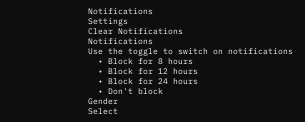Notifications
Settings
Clear Notifications
Notifications
Use the toggle to switch on notifications
  • Block for 8 hours
  • Block for 12 hours
  • Block for 24 hours
  • Don't block
Gender
Select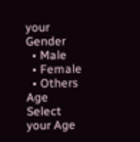your Gender
  • Male
  • Female
  • Others
Age
Select your Age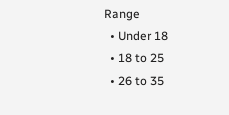Range
  • Under 18
  • 18 to 25
  • 26 to 35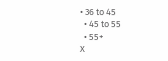• 36 to 45
  • 45 to 55
  • 55+
X